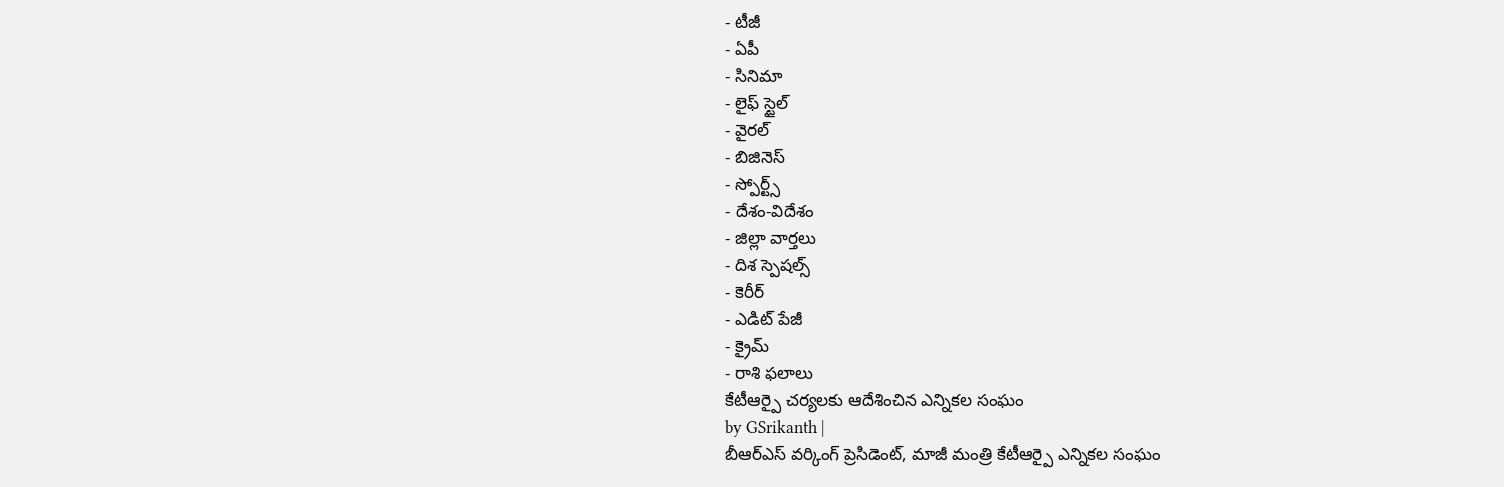- టీజీ
- ఏపీ
- సినిమా
- లైఫ్ స్టైల్
- వైరల్
- బిజినెస్
- స్పోర్ట్స్
- దేశం-విదేశం
- జిల్లా వార్తలు
- దిశ స్పెషల్స్
- కెరీర్
- ఎడిట్ పేజీ
- క్రైమ్
- రాశి ఫలాలు
కేటీఆర్పై చర్యలకు ఆదేశించిన ఎన్నికల సంఘం
by GSrikanth |
బీఆర్ఎస్ వర్కింగ్ ప్రెసిడెంట్, మాజీ మంత్రి కేటీఆర్పై ఎన్నికల సంఘం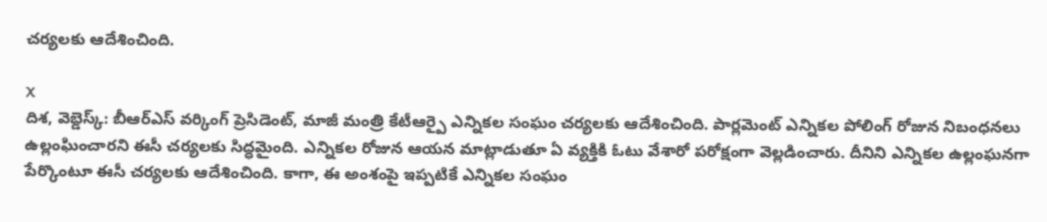చర్యలకు ఆదేశించింది.

X
దిశ, వెబ్డెస్క్: బీఆర్ఎస్ వర్కింగ్ ప్రెసిడెంట్, మాజీ మంత్రి కేటీఆర్పై ఎన్నికల సంఘం చర్యలకు ఆదేశించింది. పార్లమెంట్ ఎన్నికల పోలింగ్ రోజున నిబంధనలు ఉల్లంఘించారని ఈసీ చర్యలకు సిద్ధమైంది. ఎన్నికల రోజున ఆయన మాట్లాడుతూ ఏ వ్యక్తికి ఓటు వేశారో పరోక్షంగా వెల్లడించారు. దీనిని ఎన్నికల ఉల్లంఘనగా పేర్కొంటూ ఈసీ చర్యలకు ఆదేశించింది. కాగా, ఈ అంశంపై ఇప్పటికే ఎన్నికల సంఘం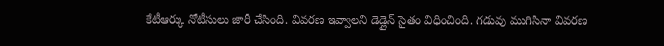కేటీఆర్కు నోటీసులు జారీ చేసింది. వివరణ ఇవ్వాలని డెడ్లైన్ సైతం విధించింది. గడువు ముగిసినా వివరణ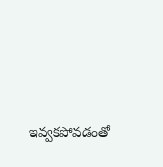ఇవ్వకపోవడంతో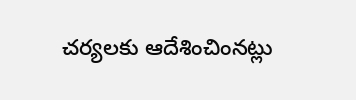చర్యలకు ఆదేశించింనట్లు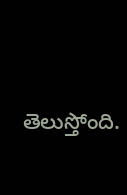తెలుస్తోంది.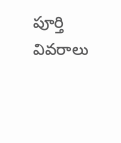పూర్తి వివరాలు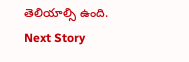తెలియాల్సి ఉంది.
Next Story